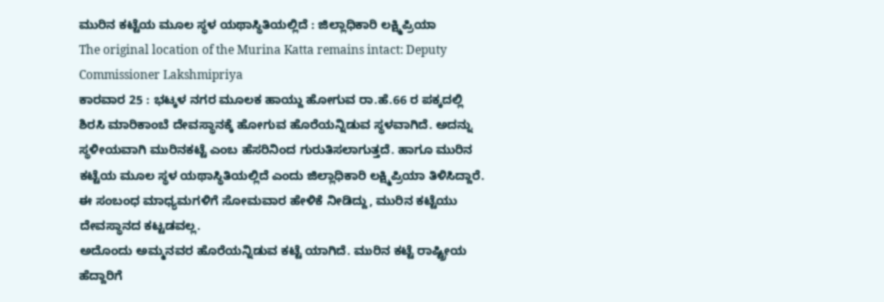ಮುರಿನ ಕಟ್ಟೆಯ ಮೂಲ ಸ್ಥಳ ಯಥಾಸ್ಥಿತಿಯಲ್ಲಿದೆ : ಜಿಲ್ಲಾಧಿಕಾರಿ ಲಕ್ಷ್ಮಿಪ್ರಿಯಾ
The original location of the Murina Katta remains intact: Deputy Commissioner Lakshmipriya
ಕಾರವಾರ 25 : ಭಟ್ಕಳ ನಗರ ಮೂಲಕ ಹಾಯ್ದು ಹೋಗುವ ರಾ.ಹೆ.66 ರ ಪಕ್ಕದಲ್ಲಿ ಶಿರಸಿ ಮಾರಿಕಾಂಬೆ ದೇವಸ್ಥಾನಕ್ಕೆ ಹೋಗುವ ಹೊರೆಯನ್ನಿಡುವ ಸ್ಥಳವಾಗಿದೆ. ಅದನ್ನು ಸ್ಥಳೀಯವಾಗಿ ಮುರಿನಕಟ್ಟೆ ಎಂಬ ಹೆಸರಿನಿಂದ ಗುರುತಿಸಲಾಗುತ್ತದೆ. ಹಾಗೂ ಮುರಿನ ಕಟ್ಟೆಯ ಮೂಲ ಸ್ಥಳ ಯಥಾಸ್ಥಿತಿಯಲ್ಲಿದೆ ಎಂದು ಜಿಲ್ಲಾಧಿಕಾರಿ ಲಕ್ಷ್ಮಿಪ್ರಿಯಾ ತಿಳಿಸಿದ್ದಾರೆ. ಈ ಸಂಬಂಧ ಮಾಧ್ಯಮಗಳಿಗೆ ಸೋಮವಾರ ಹೇಳಿಕೆ ನೀಡಿದ್ದು, ಮುರಿನ ಕಟ್ಟೆಯು ದೇವಸ್ಥಾನದ ಕಟ್ಟಡವಲ್ಲ.
ಅದೊಂದು ಅಮ್ಮನವರ ಹೊರೆಯನ್ನಿಡುವ ಕಟ್ಟೆ ಯಾಗಿದೆ. ಮುರಿನ ಕಟ್ಟೆ ರಾಷ್ಟ್ರೀಯ ಹೆದ್ದಾರಿಗೆ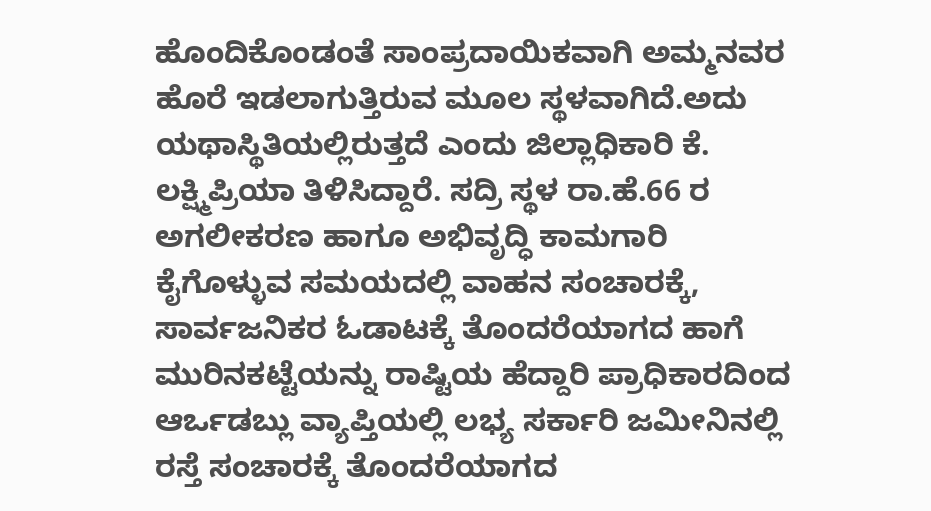ಹೊಂದಿಕೊಂಡಂತೆ ಸಾಂಪ್ರದಾಯಿಕವಾಗಿ ಅಮ್ಮನವರ ಹೊರೆ ಇಡಲಾಗುತ್ತಿರುವ ಮೂಲ ಸ್ಥಳವಾಗಿದೆ.ಅದು ಯಥಾಸ್ಥಿತಿಯಲ್ಲಿರುತ್ತದೆ ಎಂದು ಜಿಲ್ಲಾಧಿಕಾರಿ ಕೆ. ಲಕ್ಷ್ಮಿಪ್ರಿಯಾ ತಿಳಿಸಿದ್ದಾರೆ. ಸದ್ರಿ ಸ್ಥಳ ರಾ.ಹೆ.66 ರ ಅಗಲೀಕರಣ ಹಾಗೂ ಅಭಿವೃದ್ಧಿ ಕಾಮಗಾರಿ ಕೈಗೊಳ್ಳುವ ಸಮಯದಲ್ಲಿ ವಾಹನ ಸಂಚಾರಕ್ಕೆ, ಸಾರ್ವಜನಿಕರ ಓಡಾಟಕ್ಕೆ ತೊಂದರೆಯಾಗದ ಹಾಗೆ ಮುರಿನಕಟ್ಟೆಯನ್ನು ರಾಷ್ಟಿಯ ಹೆದ್ದಾರಿ ಪ್ರಾಧಿಕಾರದಿಂದ ಆರ್ಒಡಬ್ಲು ವ್ಯಾಪ್ತಿಯಲ್ಲಿ ಲಭ್ಯ ಸರ್ಕಾರಿ ಜಮೀನಿನಲ್ಲಿ ರಸ್ತೆ ಸಂಚಾರಕ್ಕೆ ತೊಂದರೆಯಾಗದ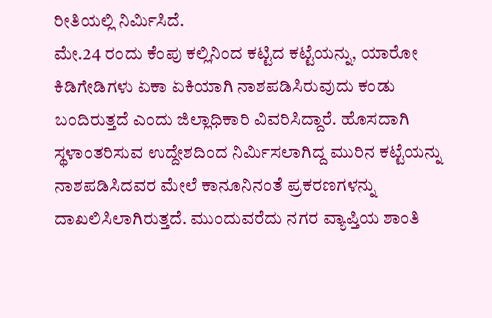ರೀತಿಯಲ್ಲಿ ನಿರ್ಮಿಸಿದೆ.
ಮೇ.24 ರಂದು ಕೆಂಪು ಕಲ್ಲಿನಿಂದ ಕಟ್ಟಿದ ಕಟ್ಟೆಯನ್ನು, ಯಾರೋ ಕಿಡಿಗೇಡಿಗಳು ಏಕಾ ಏಕಿಯಾಗಿ ನಾಶಪಡಿಸಿರುವುದು ಕಂಡು ಬಂದಿರುತ್ತದೆ ಎಂದು ಜಿಲ್ಲಾಧಿಕಾರಿ ವಿವರಿಸಿದ್ದಾರೆ. ಹೊಸದಾಗಿ ಸ್ಥಳಾಂತರಿಸುವ ಉದ್ದೇಶದಿಂದ ನಿರ್ಮಿಸಲಾಗಿದ್ದ ಮುರಿನ ಕಟ್ಟೆಯನ್ನು ನಾಶಪಡಿಸಿದವರ ಮೇಲೆ ಕಾನೂನಿನಂತೆ ಪ್ರಕರಣಗಳನ್ನು ದಾಖಲಿಸಿಲಾಗಿರುತ್ತದೆ. ಮುಂದುವರೆದು ನಗರ ವ್ಯಾಪ್ತಿಯ ಶಾಂತಿ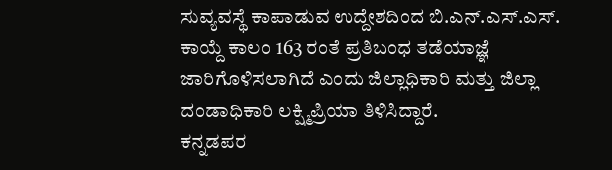ಸುವ್ಯವಸ್ಥೆ ಕಾಪಾಡುವ ಉದ್ದೇಶದಿಂದ ಬಿ.ಎನ್.ಎಸ್.ಎಸ್. ಕಾಯ್ದೆ ಕಾಲಂ 163 ರಂತೆ ಪ್ರತಿಬಂಧ ತಡೆಯಾಜ್ಞೆ ಜಾರಿಗೊಳಿಸಲಾಗಿದೆ ಎಂದು ಜಿಲ್ಲಾಧಿಕಾರಿ ಮತ್ತು ಜಿಲ್ಲಾ ದಂಡಾಧಿಕಾರಿ ಲಕ್ಷ್ಮಿಪ್ರಿಯಾ ತಿಳಿಸಿದ್ದಾರೆ.
ಕನ್ನಡಪರ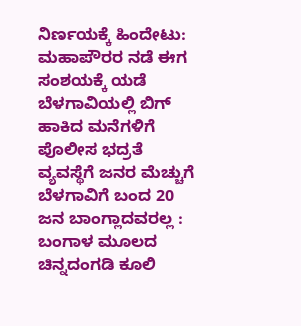ನಿರ್ಣಯಕ್ಕೆ ಹಿಂದೇಟು: ಮಹಾಪೌರರ ನಡೆ ಈಗ ಸಂಶಯಕ್ಕೆ ಯಡೆ
ಬೆಳಗಾವಿಯಲ್ಲಿ ಬಿಗ್ ಹಾಕಿದ ಮನೆಗಳಿಗೆ ಪೊಲೀಸ ಭದ್ರತೆ ವ್ಯವಸ್ಥೆಗೆ ಜನರ ಮೆಚ್ಚುಗೆ
ಬೆಳಗಾವಿಗೆ ಬಂದ 20 ಜನ ಬಾಂಗ್ಲಾದವರಲ್ಲ : ಬಂಗಾಳ ಮೂಲದ ಚಿನ್ನದಂಗಡಿ ಕೂಲಿ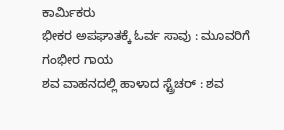ಕಾರ್ಮಿಕರು
ಭೀಕರ ಅಪಘಾತಕ್ಕೆ ಓರ್ವ ಸಾವು : ಮೂವರಿಗೆ ಗಂಭೀರ ಗಾಯ
ಶವ ವಾಹನದಲ್ಲಿ ಹಾಳಾದ ಸ್ಟ್ರೆಚರ್ : ಶವ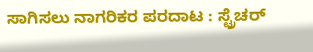ಸಾಗಿಸಲು ನಾಗರಿಕರ ಪರದಾಟ : ಸ್ಟ್ರೆಚರ್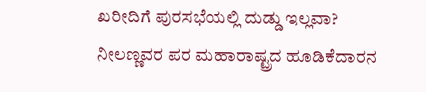ಖರೀದಿಗೆ ಪುರಸಭೆಯಲ್ಲಿ ದುಡ್ಡು ಇಲ್ಲವಾ?
ನೀಲಣ್ಣವರ ಪರ ಮಹಾರಾಷ್ಟ್ರದ ಹೂಡಿಕೆದಾರನ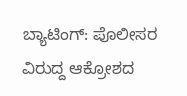ಬ್ಯಾಟಿಂಗ್: ಪೊಲೀಸರ ವಿರುದ್ದ ಆಕ್ರೋಶದ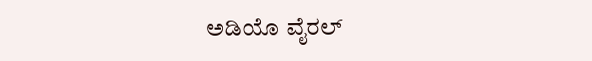ಅಡಿಯೊ ವೈರಲ್